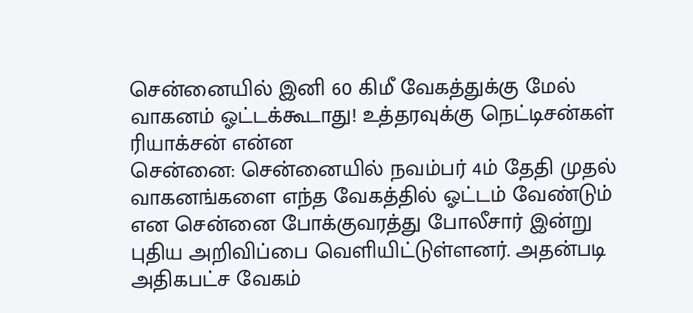சென்னையில் இனி 60 கிமீ வேகத்துக்கு மேல் வாகனம் ஓட்டக்கூடாது! உத்தரவுக்கு நெட்டிசன்கள் ரியாக்சன் என்ன
சென்னை: சென்னையில் நவம்பர் 4ம் தேதி முதல் வாகனங்களை எந்த வேகத்தில் ஓட்டம் வேண்டும் என சென்னை போக்குவரத்து போலீசார் இன்று புதிய அறிவிப்பை வெளியிட்டுள்ளனர். அதன்படி அதிகபட்ச வேகம்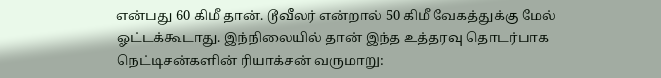என்பது 60 கிமீ தான். டூவீலர் என்றால் 50 கிமீ வேகத்துக்கு மேல் ஓட்டக்கூடாது. இந்நிலையில் தான் இந்த உத்தரவு தொடர்பாக நெட்டிசன்களின் ரியாக்சன் வருமாறு: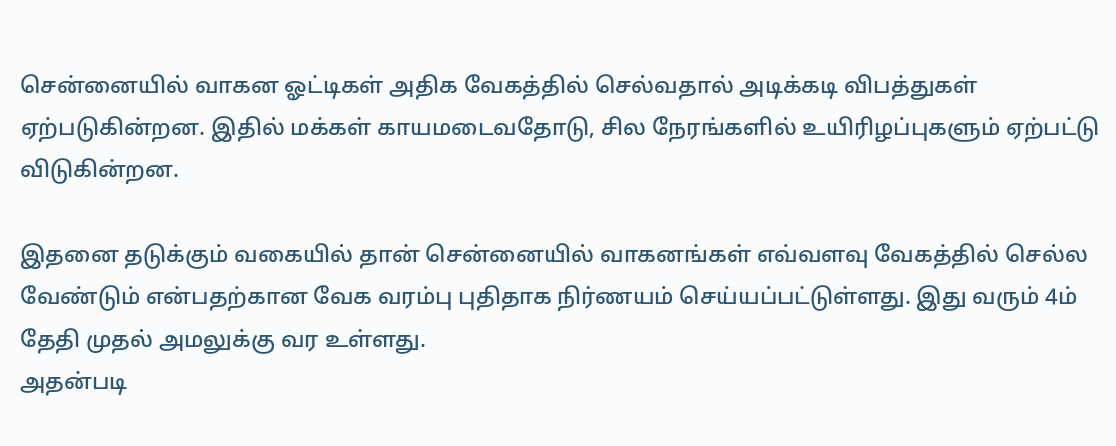சென்னையில் வாகன ஓட்டிகள் அதிக வேகத்தில் செல்வதால் அடிக்கடி விபத்துகள் ஏற்படுகின்றன. இதில் மக்கள் காயமடைவதோடு, சில நேரங்களில் உயிரிழப்புகளும் ஏற்பட்டு விடுகின்றன.

இதனை தடுக்கும் வகையில் தான் சென்னையில் வாகனங்கள் எவ்வளவு வேகத்தில் செல்ல வேண்டும் என்பதற்கான வேக வரம்பு புதிதாக நிர்ணயம் செய்யப்பட்டுள்ளது. இது வரும் 4ம் தேதி முதல் அமலுக்கு வர உள்ளது.
அதன்படி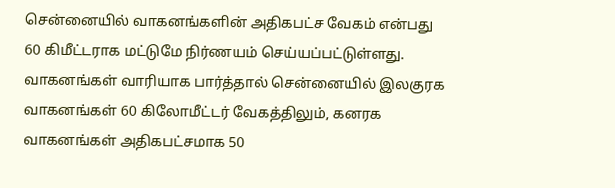சென்னையில் வாகனங்களின் அதிகபட்ச வேகம் என்பது 60 கிமீட்டராக மட்டுமே நிர்ணயம் செய்யப்பட்டுள்ளது. வாகனங்கள் வாரியாக பார்த்தால் சென்னையில் இலகுரக வாகனங்கள் 60 கிலோமீட்டர் வேகத்திலும், கனரக வாகனங்கள் அதிகபட்சமாக 50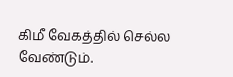கிமீ வேகத்தில் செல்ல வேண்டும்.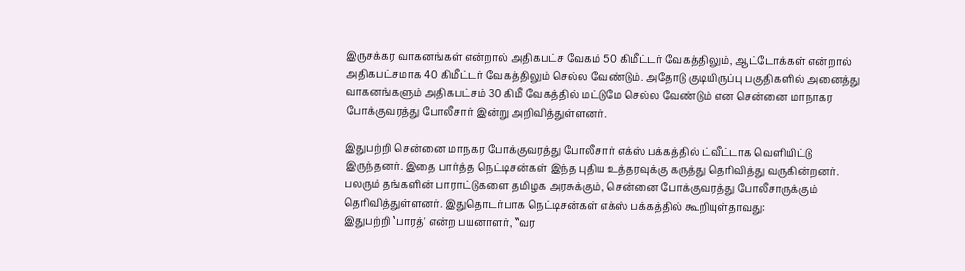இருசக்கர வாகனங்கள் என்றால் அதிகபட்ச வேகம் 50 கிமீட்டர் வேகத்திலும், ஆட்டோக்கள் என்றால் அதிகபட்சமாக 40 கிமீட்டர் வேகத்திலும் செல்ல வேண்டும். அதோடு குடியிருப்பு பகுதிகளில் அனைத்து வாகனங்களும் அதிகபட்சம் 30 கிமீ வேகத்தில் மட்டுமே செல்ல வேண்டும் என சென்னை மாநாகர போக்குவரத்து போலீசார் இன்று அறிவித்துள்ளனர்.

இதுபற்றி சென்னை மாநகர போக்குவரத்து போலீசார் எக்ஸ் பக்கத்தில் ட்வீட்டாக வெளியிட்டு இருந்தனர். இதை பார்த்த நெட்டிசன்கள் இந்த புதிய உத்தரவுக்கு கருத்து தெரிவித்து வருகின்றனர். பலரும் தங்களின் பாராட்டுகளை தமிழக அரசுக்கும், சென்னை போக்குவரத்து போலீசாருக்கும் தெரிவித்துள்ளனர். இதுதொடர்பாக நெட்டிசன்கள் எக்ஸ் பக்கத்தில் கூறியுள்தாவது:
இதுபற்றி ‛பாரத்' என்ற பயனாளர், ‛‛வர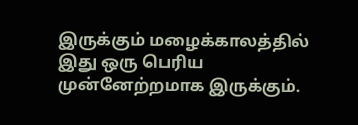இருக்கும் மழைக்காலத்தில் இது ஒரு பெரிய முன்னேற்றமாக இருக்கும்.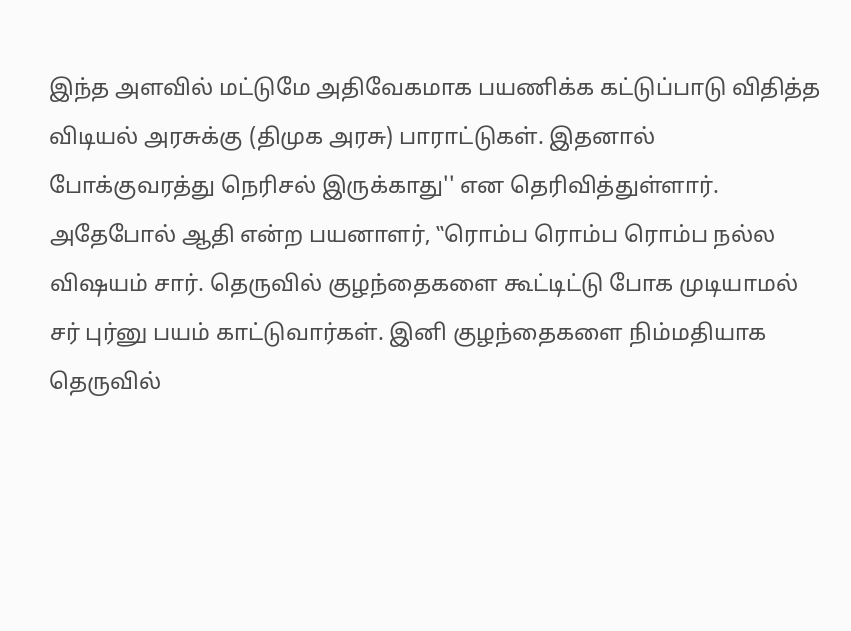இந்த அளவில் மட்டுமே அதிவேகமாக பயணிக்க கட்டுப்பாடு விதித்த விடியல் அரசுக்கு (திமுக அரசு) பாராட்டுகள். இதனால் போக்குவரத்து நெரிசல் இருக்காது'' என தெரிவித்துள்ளார்.
அதேபோல் ஆதி என்ற பயனாளர், ‛‛ரொம்ப ரொம்ப ரொம்ப நல்ல விஷயம் சார். தெருவில் குழந்தைகளை கூட்டிட்டு போக முடியாமல் சர் புர்னு பயம் காட்டுவார்கள். இனி குழந்தைகளை நிம்மதியாக தெருவில்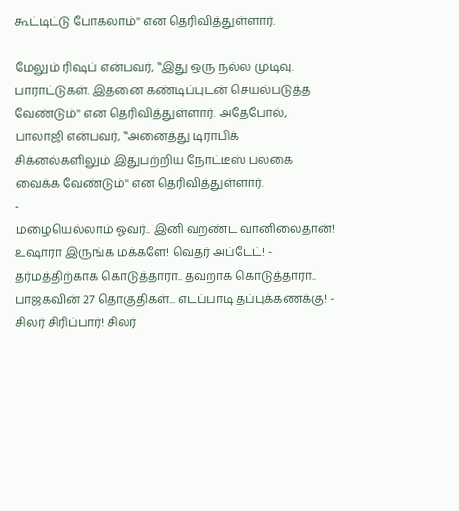கூட்டிட்டு போகலாம்'' என தெரிவித்துள்ளார்.

மேலும் ரிஷப் என்பவர், ‛‛இது ஒரு நல்ல முடிவு. பாராட்டுகள். இதனை கண்டிப்புடன் செயல்படுத்த வேண்டும்'' என தெரிவித்துள்ளார். அதேபோல், பாலாஜி என்பவர், ‛‛அனைத்து டிராபிக் சிக்னல்களிலும் இதுபற்றிய நோட்டீஸ் பலகை வைக்க வேண்டும்'' என தெரிவித்துள்ளார்.
-
மழையெல்லாம் ஓவர்.. இனி வறண்ட வானிலைதான்! உஷாரா இருங்க மக்களே! வெதர் அப்டேட்! -
தர்மத்திற்காக கொடுத்தாரா.. தவறாக கொடுத்தாரா.. பாஜகவின் 27 தொகுதிகள்... எடப்பாடி தப்புக்கணக்கு! -
சிலர் சிரிப்பார்! சிலர்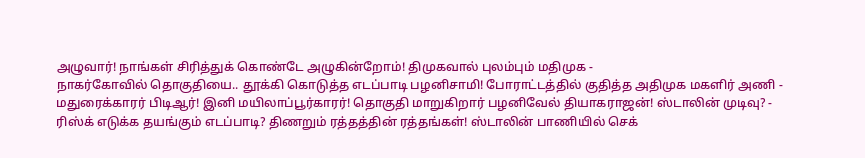அழுவார்! நாங்கள் சிரித்துக் கொண்டே அழுகின்றோம்! திமுகவால் புலம்பும் மதிமுக -
நாகர்கோவில் தொகுதியை.. தூக்கி கொடுத்த எடப்பாடி பழனிசாமி! போராட்டத்தில் குதித்த அதிமுக மகளிர் அணி -
மதுரைக்காரர் பிடிஆர்! இனி மயிலாப்பூர்காரர்! தொகுதி மாறுகிறார் பழனிவேல் தியாகராஜன்! ஸ்டாலின் முடிவு? -
ரிஸ்க் எடுக்க தயங்கும் எடப்பாடி? திணறும் ரத்தத்தின் ரத்தங்கள்! ஸ்டாலின் பாணியில் செக்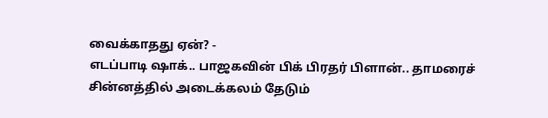வைக்காதது ஏன்? -
எடப்பாடி ஷாக்.. பாஜகவின் பிக் பிரதர் பிளான்.. தாமரைச் சின்னத்தில் அடைக்கலம் தேடும்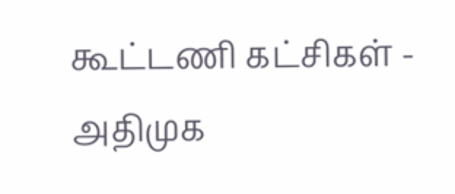கூட்டணி கட்சிகள் -
அதிமுக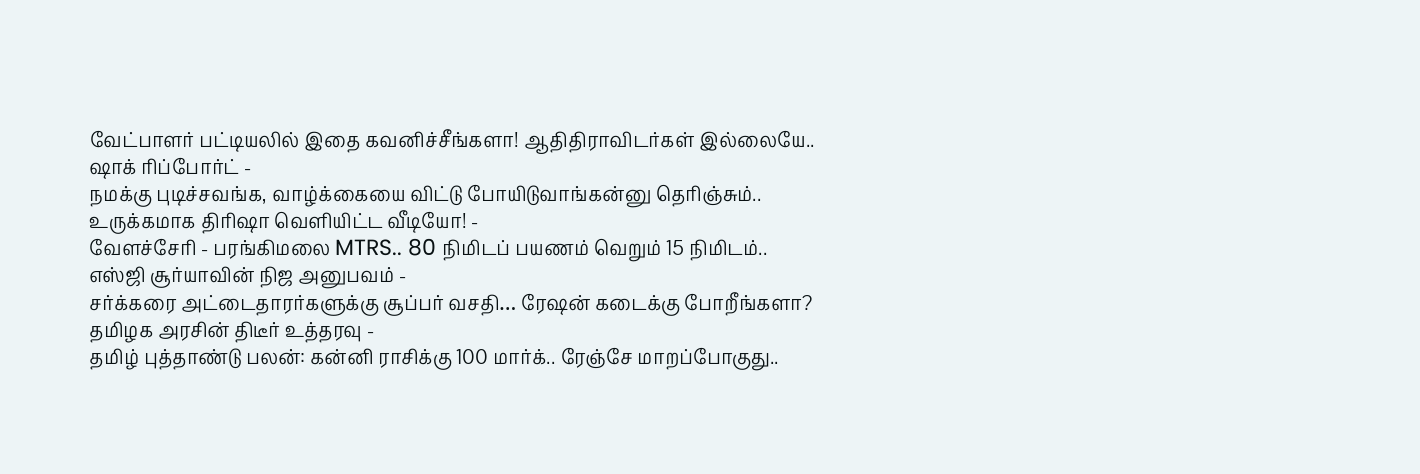வேட்பாளர் பட்டியலில் இதை கவனிச்சீங்களா! ஆதிதிராவிடர்கள் இல்லையே.. ஷாக் ரிப்போர்ட் -
நமக்கு புடிச்சவங்க, வாழ்க்கையை விட்டு போயிடுவாங்கன்னு தெரிஞ்சும்.. உருக்கமாக திரிஷா வெளியிட்ட வீடியோ! -
வேளச்சேரி - பரங்கிமலை MTRS.. 80 நிமிடப் பயணம் வெறும் 15 நிமிடம்.. எஸ்ஜி சூர்யாவின் நிஜ அனுபவம் -
சர்க்கரை அட்டைதாரர்களுக்கு சூப்பர் வசதி… ரேஷன் கடைக்கு போறீங்களா? தமிழக அரசின் திடீர் உத்தரவு -
தமிழ் புத்தாண்டு பலன்: கன்னி ராசிக்கு 100 மார்க்.. ரேஞ்சே மாறப்போகுது..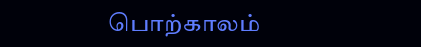பொற்காலம்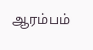ஆரம்பம்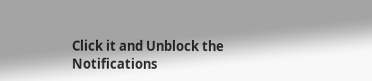Click it and Unblock the Notifications